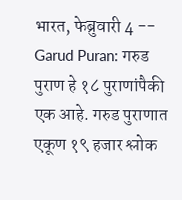भारत, फेब्रुवारी 4 -- Garud Puran: गरुड पुराण हे १८ पुराणांपैकी एक आहे. गरुड पुराणात एकूण १९ हजार श्लोक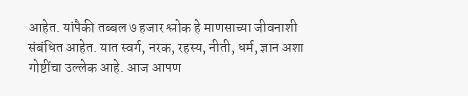आहेत. यांपैकी तब्बल ७ हजार श्लोक हे माणसाच्या जीवनाशी संबंधित आहेत. यात स्वर्ग, नरक, रहस्य, नीती, धर्म, ज्ञान अशा गोष्टींचा उल्लेक आहे. आज आपण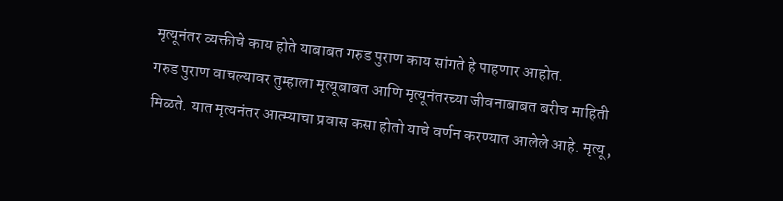मृत्यूनंतर व्यक्तीचे काय होते याबाबत गरुड पुराण काय सांगते हे पाहणार आहोत.
गरुड पुराण वाचल्यावर तुम्हाला मृत्यूबाबत आणि मृत्यूनंतरच्या जीवनाबाबत बरीच माहिती मिळते. यात मृत्यनंतर आत्म्याचा प्रवास कसा होतो याचे वर्णन करण्यात आलेले आहे. मृत्यू,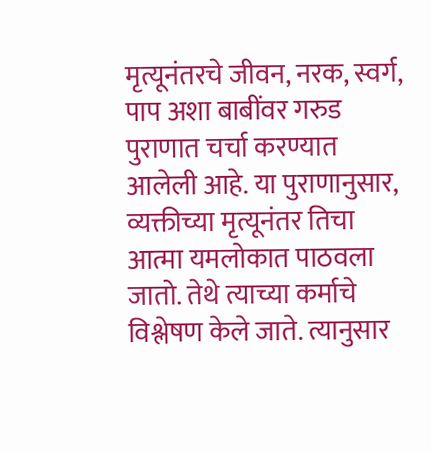मृत्यूनंतरचे जीवन, नरक, स्वर्ग, पाप अशा बाबींवर गरुड पुराणात चर्चा करण्यात आलेली आहे. या पुराणानुसार, व्यक्तीच्या मृत्यूनंतर तिचा आत्मा यमलोकात पाठवला जातो. तेथे त्याच्या कर्माचे विश्लेषण केले जाते. त्यानुसार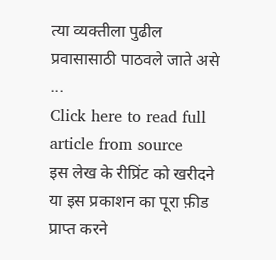त्या व्यक्तीला पुढील प्रवासासाठी पाठवले जाते असे ...
Click here to read full article from source
इस लेख के रीप्रिंट को खरीदने या इस प्रकाशन का पूरा फ़ीड प्राप्त करने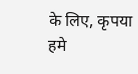के लिए, कृपया
हमे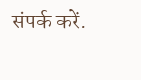संपर्क करें.